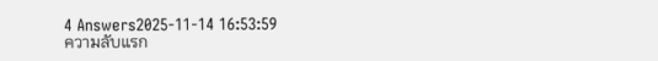4 Answers2025-11-14 16:53:59
ความลับแรก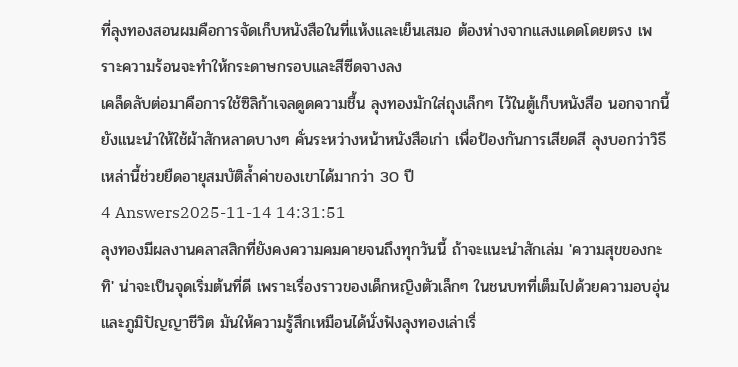ที่ลุงทองสอนผมคือการจัดเก็บหนังสือในที่แห้งและเย็นเสมอ ต้องห่างจากแสงแดดโดยตรง เพราะความร้อนจะทำให้กระดาษกรอบและสีซีดจางลง
เคล็ดลับต่อมาคือการใช้ซิลิก้าเจลดูดความชื้น ลุงทองมักใส่ถุงเล็กๆ ไว้ในตู้เก็บหนังสือ นอกจากนี้ยังแนะนำให้ใช้ผ้าสักหลาดบางๆ คั่นระหว่างหน้าหนังสือเก่า เพื่อป้องกันการเสียดสี ลุงบอกว่าวิธีเหล่านี้ช่วยยืดอายุสมบัติล้ำค่าของเขาได้มากว่า 30 ปี
4 Answers2025-11-14 14:31:51
ลุงทองมีผลงานคลาสสิกที่ยังคงความคมคายจนถึงทุกวันนี้ ถ้าจะแนะนำสักเล่ม 'ความสุขของกะทิ' น่าจะเป็นจุดเริ่มต้นที่ดี เพราะเรื่องราวของเด็กหญิงตัวเล็กๆ ในชนบทที่เต็มไปด้วยความอบอุ่นและภูมิปัญญาชีวิต มันให้ความรู้สึกเหมือนได้นั่งฟังลุงทองเล่าเรื่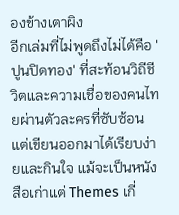องข้างเตาผิง
อีกเล่มที่ไม่พูดถึงไม่ได้คือ 'ปูนปิดทอง' ที่สะท้อนวิถีชีวิตและความเชื่อของคนไทยผ่านตัวละครที่ซับซ้อน แต่เขียนออกมาได้เรียบง่ายและกินใจ แม้จะเป็นหนังสือเก่าแต่ Themes เกี่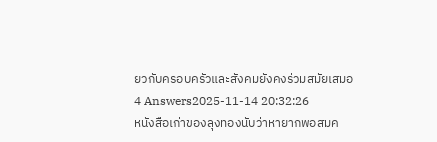ยวกับครอบครัวและสังคมยังคงร่วมสมัยเสมอ
4 Answers2025-11-14 20:32:26
หนังสือเก่าของลุงทองนับว่าหายากพอสมค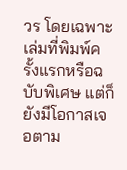วร โดยเฉพาะเล่มที่พิมพ์ครั้งแรกหรือฉบับพิเศษ แต่ก็ยังมีโอกาสเจอตาม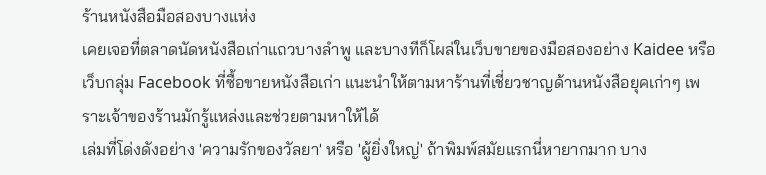ร้านหนังสือมือสองบางแห่ง
เคยเจอที่ตลาดนัดหนังสือเก่าแถวบางลำพู และบางทีก็โผล่ในเว็บขายของมือสองอย่าง Kaidee หรือเว็บกลุ่ม Facebook ที่ซื้อขายหนังสือเก่า แนะนำให้ตามหาร้านที่เชี่ยวชาญด้านหนังสือยุคเก่าๆ เพราะเจ้าของร้านมักรู้แหล่งและช่วยตามหาให้ได้
เล่มที่โด่งดังอย่าง 'ความรักของวัลยา' หรือ 'ผู้ยิ่งใหญ่' ถ้าพิมพ์สมัยแรกนี่หายากมาก บาง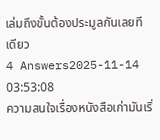เล่มถึงขั้นต้องประมูลกันเลยทีเดียว
4 Answers2025-11-14 03:53:08
ความสนใจเรื่องหนังสือเก่ามันเริ่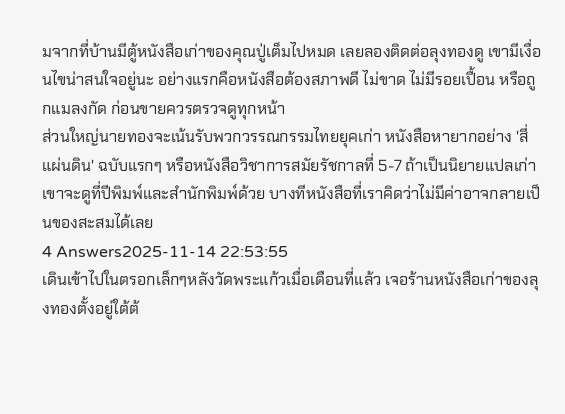มจากที่บ้านมีตู้หนังสือเก่าของคุณปู่เต็มไปหมด เลยลองติดต่อลุงทองดู เขามีเงื่อนไขน่าสนใจอยู่นะ อย่างแรกคือหนังสือต้องสภาพดี ไม่ขาด ไม่มีรอยเปื้อน หรือถูกแมลงกัด ก่อนขายควรตรวจดูทุกหน้า
ส่วนใหญ่นายทองจะเน้นรับพวกวรรณกรรมไทยยุคเก่า หนังสือหายากอย่าง 'สี่แผ่นดิน' ฉบับแรกๆ หรือหนังสือวิชาการสมัยรัชกาลที่ 5-7 ถ้าเป็นนิยายแปลเก่าเขาจะดูที่ปีพิมพ์และสำนักพิมพ์ด้วย บางทีหนังสือที่เราคิดว่าไม่มีค่าอาจกลายเป็นของสะสมได้เลย
4 Answers2025-11-14 22:53:55
เดินเข้าไปในตรอกเล็กๆหลังวัดพระแก้วเมื่อเดือนที่แล้ว เจอร้านหนังสือเก่าของลุงทองตั้งอยู่ใต้ต้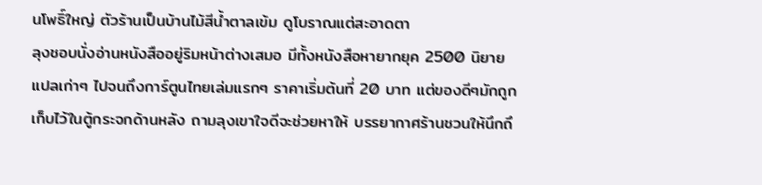นโพธิ์ใหญ่ ตัวร้านเป็นบ้านไม้สีน้ำตาลเข้ม ดูโบราณแต่สะอาดตา
ลุงชอบนั่งอ่านหนังสืออยู่ริมหน้าต่างเสมอ มีทั้งหนังสือหายากยุค 2500 นิยายแปลเก่าๆ ไปจนถึงการ์ตูนไทยเล่มแรกๆ ราคาเริ่มต้นที่ 20 บาท แต่ของดีๆมักถูกเก็บไว้ในตู้กระจกด้านหลัง ถามลุงเขาใจดีจะช่วยหาให้ บรรยากาศร้านชวนให้นึกถึ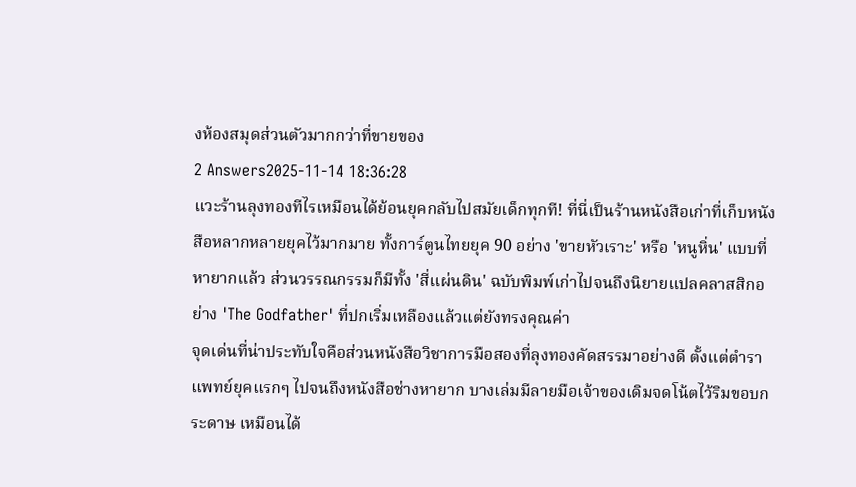งห้องสมุดส่วนตัวมากกว่าที่ขายของ
2 Answers2025-11-14 18:36:28
แวะร้านลุงทองทีไรเหมือนได้ย้อนยุคกลับไปสมัยเด็กทุกที! ที่นี่เป็นร้านหนังสือเก่าที่เก็บหนังสือหลากหลายยุคไว้มากมาย ทั้งการ์ตูนไทยยุค 90 อย่าง 'ขายหัวเราะ' หรือ 'หนูหิ่น' แบบที่หายากแล้ว ส่วนวรรณกรรมก็มีทั้ง 'สี่แผ่นดิน' ฉบับพิมพ์เก่าไปจนถึงนิยายแปลคลาสสิกอย่าง 'The Godfather' ที่ปกเริ่มเหลืองแล้วแต่ยังทรงคุณค่า
จุดเด่นที่น่าประทับใจคือส่วนหนังสือวิชาการมือสองที่ลุงทองคัดสรรมาอย่างดี ตั้งแต่ตำราแพทย์ยุคแรกๆ ไปจนถึงหนังสือช่างหายาก บางเล่มมีลายมือเจ้าของเดิมจดโน้ตไว้ริมขอบกระดาษ เหมือนได้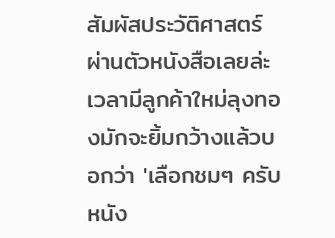สัมผัสประวัติศาสตร์ผ่านตัวหนังสือเลยล่ะ เวลามีลูกค้าใหม่ลุงทองมักจะยิ้มกว้างแล้วบอกว่า 'เลือกชมๆ ครับ หนัง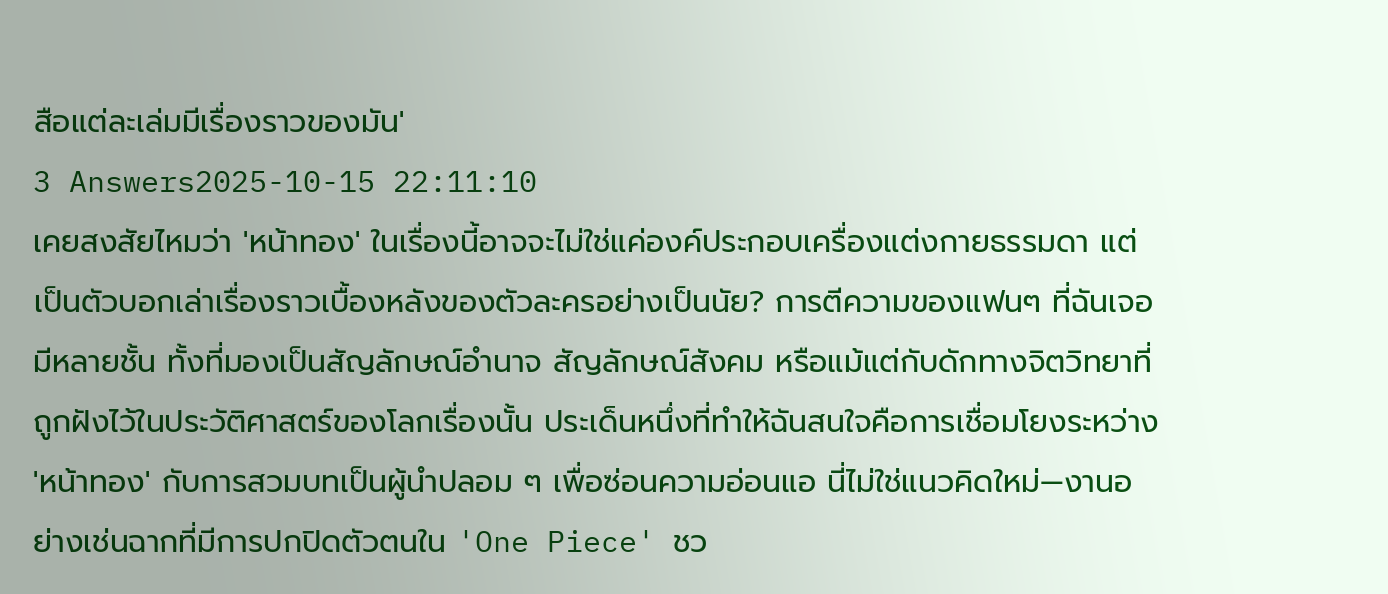สือแต่ละเล่มมีเรื่องราวของมัน'
3 Answers2025-10-15 22:11:10
เคยสงสัยไหมว่า 'หน้าทอง' ในเรื่องนี้อาจจะไม่ใช่แค่องค์ประกอบเครื่องแต่งกายธรรมดา แต่เป็นตัวบอกเล่าเรื่องราวเบื้องหลังของตัวละครอย่างเป็นนัย? การตีความของแฟนๆ ที่ฉันเจอมีหลายชั้น ทั้งที่มองเป็นสัญลักษณ์อำนาจ สัญลักษณ์สังคม หรือแม้แต่กับดักทางจิตวิทยาที่ถูกฝังไว้ในประวัติศาสตร์ของโลกเรื่องนั้น ประเด็นหนึ่งที่ทำให้ฉันสนใจคือการเชื่อมโยงระหว่าง 'หน้าทอง' กับการสวมบทเป็นผู้นำปลอม ๆ เพื่อซ่อนความอ่อนแอ นี่ไม่ใช่แนวคิดใหม่—งานอย่างเช่นฉากที่มีการปกปิดตัวตนใน 'One Piece' ชว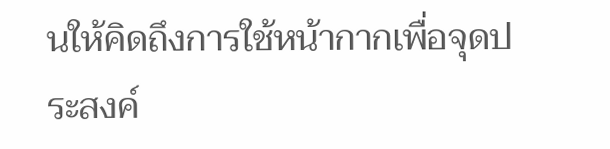นให้คิดถึงการใช้หน้ากากเพื่อจุดประสงค์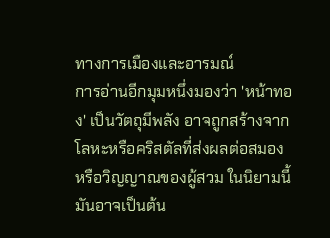ทางการเมืองและอารมณ์
การอ่านอีกมุมหนึ่งมองว่า 'หน้าทอง' เป็นวัตถุมีพลัง อาจถูกสร้างจากโลหะหรือคริสตัลที่ส่งผลต่อสมองหรือวิญญาณของผู้สวม ในนิยามนี้มันอาจเป็นต้น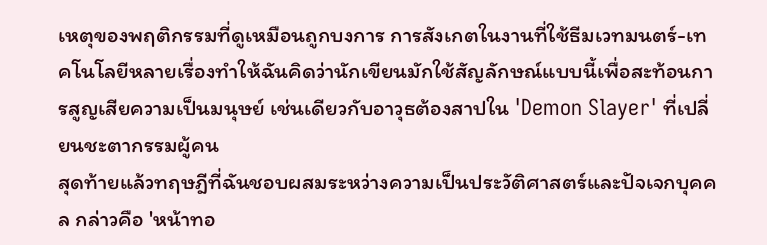เหตุของพฤติกรรมที่ดูเหมือนถูกบงการ การสังเกตในงานที่ใช้ธีมเวทมนตร์-เทคโนโลยีหลายเรื่องทำให้ฉันคิดว่านักเขียนมักใช้สัญลักษณ์แบบนี้เพื่อสะท้อนการสูญเสียความเป็นมนุษย์ เช่นเดียวกับอาวุธต้องสาปใน 'Demon Slayer' ที่เปลี่ยนชะตากรรมผู้คน
สุดท้ายแล้วทฤษฎีที่ฉันชอบผสมระหว่างความเป็นประวัติศาสตร์และปัจเจกบุคคล กล่าวคือ 'หน้าทอ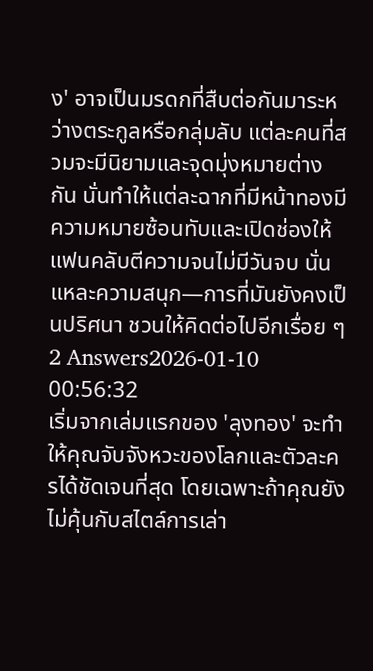ง' อาจเป็นมรดกที่สืบต่อกันมาระหว่างตระกูลหรือกลุ่มลับ แต่ละคนที่สวมจะมีนิยามและจุดมุ่งหมายต่างกัน นั่นทำให้แต่ละฉากที่มีหน้าทองมีความหมายซ้อนทับและเปิดช่องให้แฟนคลับตีความจนไม่มีวันจบ นั่นแหละความสนุก—การที่มันยังคงเป็นปริศนา ชวนให้คิดต่อไปอีกเรื่อย ๆ
2 Answers2026-01-10 00:56:32
เริ่มจากเล่มแรกของ 'ลุงทอง' จะทำให้คุณจับจังหวะของโลกและตัวละครได้ชัดเจนที่สุด โดยเฉพาะถ้าคุณยังไม่คุ้นกับสไตล์การเล่า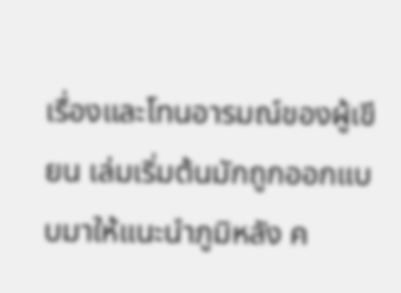เรื่องและโทนอารมณ์ของผู้เขียน เล่มเริ่มต้นมักถูกออกแบบมาให้แนะนำภูมิหลัง ค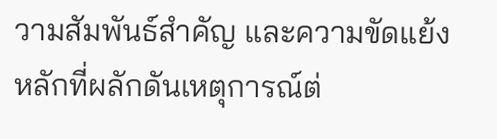วามสัมพันธ์สำคัญ และความขัดแย้งหลักที่ผลักดันเหตุการณ์ต่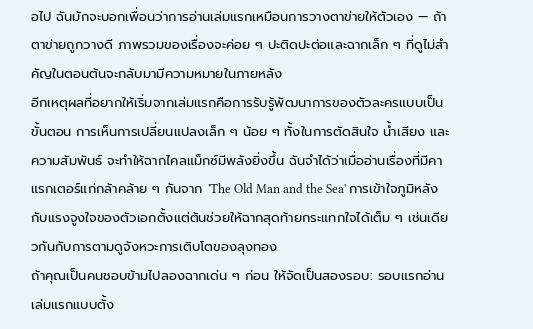อไป ฉันมักจะบอกเพื่อนว่าการอ่านเล่มแรกเหมือนการวางตาข่ายให้ตัวเอง — ถ้าตาข่ายถูกวางดี ภาพรวมของเรื่องจะค่อย ๆ ปะติดปะต่อและฉากเล็ก ๆ ที่ดูไม่สำคัญในตอนต้นจะกลับมามีความหมายในภายหลัง
อีกเหตุผลที่อยากให้เริ่มจากเล่มแรกคือการรับรู้พัฒนาการของตัวละครแบบเป็นขั้นตอน การเห็นการเปลี่ยนแปลงเล็ก ๆ น้อย ๆ ทั้งในการตัดสินใจ น้ำเสียง และความสัมพันธ์ จะทำให้ฉากไคลแม็กซ์มีพลังยิ่งขึ้น ฉันจำได้ว่าเมื่ออ่านเรื่องที่มีคาแรกเตอร์แก่กล้าคล้าย ๆ กันจาก 'The Old Man and the Sea' การเข้าใจภูมิหลังกับแรงจูงใจของตัวเอกตั้งแต่ต้นช่วยให้ฉากสุดท้ายกระแทกใจได้เต็ม ๆ เช่นเดียวกันกับการตามดูจังหวะการเติบโตของลุงทอง
ถ้าคุณเป็นคนชอบข้ามไปลองฉากเด่น ๆ ก่อน ให้จัดเป็นสองรอบ: รอบแรกอ่านเล่มแรกแบบตั้ง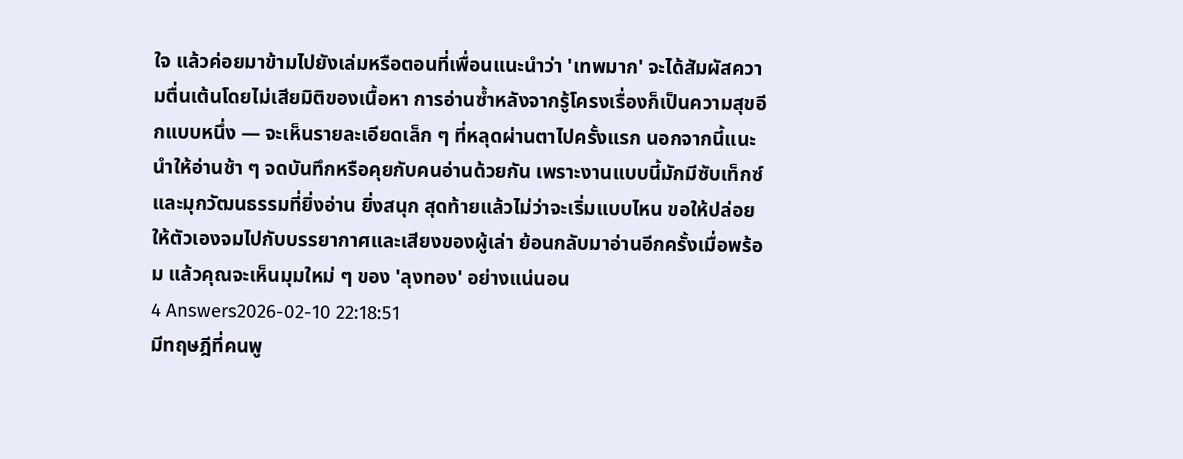ใจ แล้วค่อยมาข้ามไปยังเล่มหรือตอนที่เพื่อนแนะนำว่า 'เทพมาก' จะได้สัมผัสความตื่นเต้นโดยไม่เสียมิติของเนื้อหา การอ่านซ้ำหลังจากรู้โครงเรื่องก็เป็นความสุขอีกแบบหนึ่ง — จะเห็นรายละเอียดเล็ก ๆ ที่หลุดผ่านตาไปครั้งแรก นอกจากนี้แนะนำให้อ่านช้า ๆ จดบันทึกหรือคุยกับคนอ่านด้วยกัน เพราะงานแบบนี้มักมีซับเท็กซ์และมุกวัฒนธรรมที่ยิ่งอ่าน ยิ่งสนุก สุดท้ายแล้วไม่ว่าจะเริ่มแบบไหน ขอให้ปล่อยให้ตัวเองจมไปกับบรรยากาศและเสียงของผู้เล่า ย้อนกลับมาอ่านอีกครั้งเมื่อพร้อม แล้วคุณจะเห็นมุมใหม่ ๆ ของ 'ลุงทอง' อย่างแน่นอน
4 Answers2026-02-10 22:18:51
มีทฤษฎีที่คนพู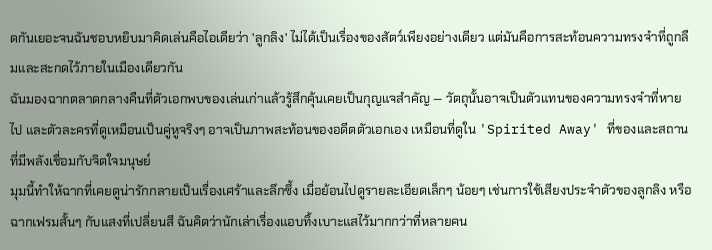ดกันเยอะจนฉันชอบหยิบมาคิดเล่นคือไอเดียว่า 'ลูกลิง' ไม่ได้เป็นเรื่องของสัตว์เพียงอย่างเดียว แต่มันคือการสะท้อนความทรงจำที่ถูกลืมและสะกดไว้ภายในเมืองเดียวกัน
ฉันมองฉากตลาดกลางคืนที่ตัวเอกพบของเล่นเก่าแล้วรู้สึกคุ้นเคยเป็นกุญแจสำคัญ — วัตถุนั้นอาจเป็นตัวแทนของความทรงจำที่หายไป และตัวละครที่ดูเหมือนเป็นคู่หูจริงๆ อาจเป็นภาพสะท้อนของอดีตตัวเอกเอง เหมือนที่ดูใน 'Spirited Away' ที่ของและสถานที่มีพลังเชื่อมกับจิตใจมนุษย์
มุมนี้ทำให้ฉากที่เคยดูน่ารักกลายเป็นเรื่องเศร้าและลึกซึ้ง เมื่อย้อนไปดูรายละเอียดเล็กๆ น้อยๆ เช่นการใช้เสียงประจำตัวของลูกลิง หรือฉากเฟรมสั้นๆ กับแสงที่เปลี่ยนสี ฉันคิดว่านักเล่าเรื่องแอบทิ้งเบาะแสไว้มากกว่าที่หลายคน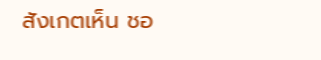สังเกตเห็น ชอ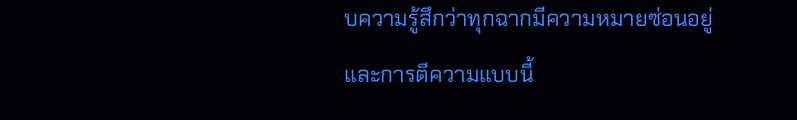บความรู้สึกว่าทุกฉากมีความหมายซ่อนอยู่ และการตีความแบบนี้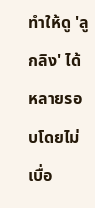ทำให้ดู 'ลูกลิง' ได้หลายรอบโดยไม่เบื่อ